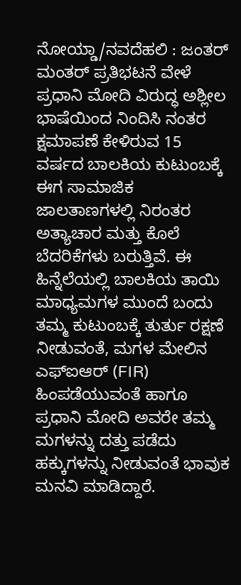ನೋಯ್ಡಾ/ನವದೆಹಲಿ : ಜಂತರ್ ಮಂತರ್ ಪ್ರತಿಭಟನೆ ವೇಳೆ ಪ್ರಧಾನಿ ಮೋದಿ ವಿರುದ್ಧ ಅಶ್ಲೀಲ ಭಾಷೆಯಿಂದ ನಿಂದಿಸಿ ನಂತರ ಕ್ಷಮಾಪಣೆ ಕೇಳಿರುವ 15 ವರ್ಷದ ಬಾಲಕಿಯ ಕುಟುಂಬಕ್ಕೆ ಈಗ ಸಾಮಾಜಿಕ ಜಾಲತಾಣಗಳಲ್ಲಿ ನಿರಂತರ ಅತ್ಯಾಚಾರ ಮತ್ತು ಕೊಲೆ ಬೆದರಿಕೆಗಳು ಬರುತ್ತಿವೆ. ಈ ಹಿನ್ನೆಲೆಯಲ್ಲಿ ಬಾಲಕಿಯ ತಾಯಿ ಮಾಧ್ಯಮಗಳ ಮುಂದೆ ಬಂದು ತಮ್ಮ ಕುಟುಂಬಕ್ಕೆ ತುರ್ತು ರಕ್ಷಣೆ ನೀಡುವಂತೆ, ಮಗಳ ಮೇಲಿನ ಎಫ್ಐಆರ್ (FIR) ಹಿಂಪಡೆಯುವಂತೆ ಹಾಗೂ ಪ್ರಧಾನಿ ಮೋದಿ ಅವರೇ ತಮ್ಮ ಮಗಳನ್ನು ದತ್ತು ಪಡೆದು ಹಕ್ಕುಗಳನ್ನು ನೀಡುವಂತೆ ಭಾವುಕ ಮನವಿ ಮಾಡಿದ್ದಾರೆ.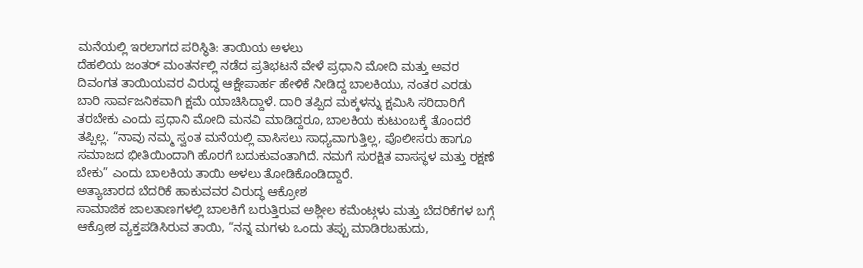ಮನೆಯಲ್ಲಿ ಇರಲಾಗದ ಪರಿಸ್ಥಿತಿ: ತಾಯಿಯ ಅಳಲು
ದೆಹಲಿಯ ಜಂತರ್ ಮಂತರ್ನಲ್ಲಿ ನಡೆದ ಪ್ರತಿಭಟನೆ ವೇಳೆ ಪ್ರಧಾನಿ ಮೋದಿ ಮತ್ತು ಅವರ ದಿವಂಗತ ತಾಯಿಯವರ ವಿರುದ್ಧ ಆಕ್ಷೇಪಾರ್ಹ ಹೇಳಿಕೆ ನೀಡಿದ್ದ ಬಾಲಕಿಯು, ನಂತರ ಎರಡು ಬಾರಿ ಸಾರ್ವಜನಿಕವಾಗಿ ಕ್ಷಮೆ ಯಾಚಿಸಿದ್ದಾಳೆ. ದಾರಿ ತಪ್ಪಿದ ಮಕ್ಕಳನ್ನು ಕ್ಷಮಿಸಿ ಸರಿದಾರಿಗೆ ತರಬೇಕು ಎಂದು ಪ್ರಧಾನಿ ಮೋದಿ ಮನವಿ ಮಾಡಿದ್ದರೂ, ಬಾಲಕಿಯ ಕುಟುಂಬಕ್ಕೆ ತೊಂದರೆ ತಪ್ಪಿಲ್ಲ. “ನಾವು ನಮ್ಮ ಸ್ವಂತ ಮನೆಯಲ್ಲಿ ವಾಸಿಸಲು ಸಾಧ್ಯವಾಗುತ್ತಿಲ್ಲ, ಪೊಲೀಸರು ಹಾಗೂ ಸಮಾಜದ ಭೀತಿಯಿಂದಾಗಿ ಹೊರಗೆ ಬದುಕುವಂತಾಗಿದೆ. ನಮಗೆ ಸುರಕ್ಷಿತ ವಾಸಸ್ಥಳ ಮತ್ತು ರಕ್ಷಣೆ ಬೇಕು” ಎಂದು ಬಾಲಕಿಯ ತಾಯಿ ಅಳಲು ತೋಡಿಕೊಂಡಿದ್ದಾರೆ.
ಅತ್ಯಾಚಾರದ ಬೆದರಿಕೆ ಹಾಕುವವರ ವಿರುದ್ಧ ಆಕ್ರೋಶ
ಸಾಮಾಜಿಕ ಜಾಲತಾಣಗಳಲ್ಲಿ ಬಾಲಕಿಗೆ ಬರುತ್ತಿರುವ ಅಶ್ಲೀಲ ಕಮೆಂಟ್ಗಳು ಮತ್ತು ಬೆದರಿಕೆಗಳ ಬಗ್ಗೆ ಆಕ್ರೋಶ ವ್ಯಕ್ತಪಡಿಸಿರುವ ತಾಯಿ, “ನನ್ನ ಮಗಳು ಒಂದು ತಪ್ಪು ಮಾಡಿರಬಹುದು,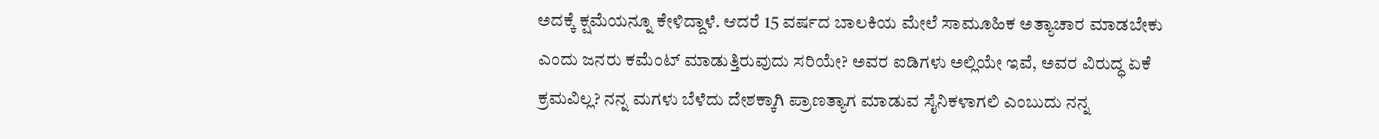ಅದಕ್ಕೆ ಕ್ಷಮೆಯನ್ನೂ ಕೇಳಿದ್ದಾಳೆ. ಆದರೆ 15 ವರ್ಷದ ಬಾಲಕಿಯ ಮೇಲೆ ಸಾಮೂಹಿಕ ಅತ್ಯಾಚಾರ ಮಾಡಬೇಕು ಎಂದು ಜನರು ಕಮೆಂಟ್ ಮಾಡುತ್ತಿರುವುದು ಸರಿಯೇ? ಅವರ ಐಡಿಗಳು ಅಲ್ಲಿಯೇ ಇವೆ, ಅವರ ವಿರುದ್ಧ ಏಕೆ ಕ್ರಮವಿಲ್ಲ? ನನ್ನ ಮಗಳು ಬೆಳೆದು ದೇಶಕ್ಕಾಗಿ ಪ್ರಾಣತ್ಯಾಗ ಮಾಡುವ ಸೈನಿಕಳಾಗಲಿ ಎಂಬುದು ನನ್ನ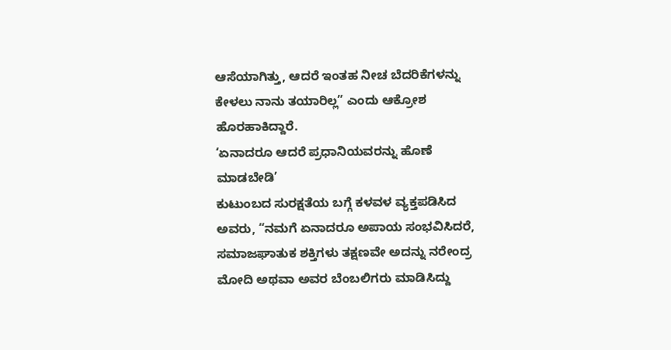ಆಸೆಯಾಗಿತ್ತು, ಆದರೆ ಇಂತಹ ನೀಚ ಬೆದರಿಕೆಗಳನ್ನು ಕೇಳಲು ನಾನು ತಯಾರಿಲ್ಲ” ಎಂದು ಆಕ್ರೋಶ ಹೊರಹಾಕಿದ್ದಾರೆ.
‘ಏನಾದರೂ ಆದರೆ ಪ್ರಧಾನಿಯವರನ್ನು ಹೊಣೆ ಮಾಡಬೇಡಿ’
ಕುಟುಂಬದ ಸುರಕ್ಷತೆಯ ಬಗ್ಗೆ ಕಳವಳ ವ್ಯಕ್ತಪಡಿಸಿದ ಅವರು, “ನಮಗೆ ಏನಾದರೂ ಅಪಾಯ ಸಂಭವಿಸಿದರೆ, ಸಮಾಜಘಾತುಕ ಶಕ್ತಿಗಳು ತಕ್ಷಣವೇ ಅದನ್ನು ನರೇಂದ್ರ ಮೋದಿ ಅಥವಾ ಅವರ ಬೆಂಬಲಿಗರು ಮಾಡಿಸಿದ್ದು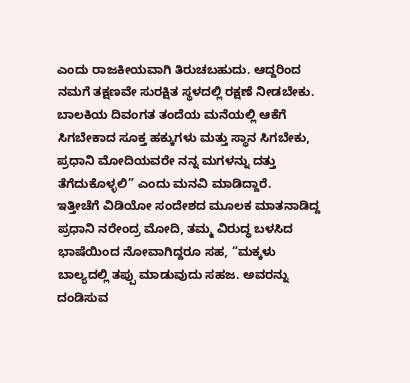ಎಂದು ರಾಜಕೀಯವಾಗಿ ತಿರುಚಬಹುದು. ಆದ್ದರಿಂದ ನಮಗೆ ತಕ್ಷಣವೇ ಸುರಕ್ಷಿತ ಸ್ಥಳದಲ್ಲಿ ರಕ್ಷಣೆ ನೀಡಬೇಕು. ಬಾಲಕಿಯ ದಿವಂಗತ ತಂದೆಯ ಮನೆಯಲ್ಲಿ ಆಕೆಗೆ ಸಿಗಬೇಕಾದ ಸೂಕ್ತ ಹಕ್ಕುಗಳು ಮತ್ತು ಸ್ಥಾನ ಸಿಗಬೇಕು, ಪ್ರಧಾನಿ ಮೋದಿಯವರೇ ನನ್ನ ಮಗಳನ್ನು ದತ್ತು ತೆಗೆದುಕೊಳ್ಳಲಿ” ಎಂದು ಮನವಿ ಮಾಡಿದ್ದಾರೆ.
ಇತ್ತೀಚೆಗೆ ವಿಡಿಯೋ ಸಂದೇಶದ ಮೂಲಕ ಮಾತನಾಡಿದ್ದ ಪ್ರಧಾನಿ ನರೇಂದ್ರ ಮೋದಿ, ತಮ್ಮ ವಿರುದ್ಧ ಬಳಸಿದ ಭಾಷೆಯಿಂದ ನೋವಾಗಿದ್ದರೂ ಸಹ, “ಮಕ್ಕಳು ಬಾಲ್ಯದಲ್ಲಿ ತಪ್ಪು ಮಾಡುವುದು ಸಹಜ. ಅವರನ್ನು ದಂಡಿಸುವ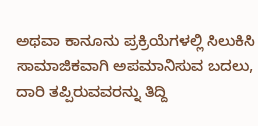ಅಥವಾ ಕಾನೂನು ಪ್ರಕ್ರಿಯೆಗಳಲ್ಲಿ ಸಿಲುಕಿಸಿ ಸಾಮಾಜಿಕವಾಗಿ ಅಪಮಾನಿಸುವ ಬದಲು, ದಾರಿ ತಪ್ಪಿರುವವರನ್ನು ತಿದ್ದಿ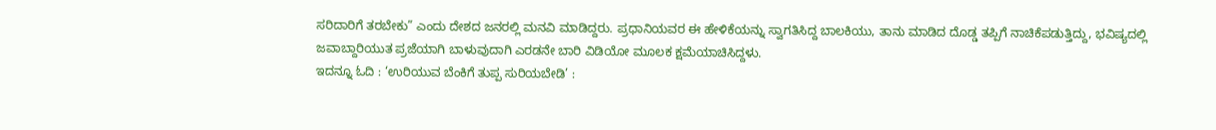ಸರಿದಾರಿಗೆ ತರಬೇಕು” ಎಂದು ದೇಶದ ಜನರಲ್ಲಿ ಮನವಿ ಮಾಡಿದ್ದರು. ಪ್ರಧಾನಿಯವರ ಈ ಹೇಳಿಕೆಯನ್ನು ಸ್ವಾಗತಿಸಿದ್ದ ಬಾಲಕಿಯು, ತಾನು ಮಾಡಿದ ದೊಡ್ಡ ತಪ್ಪಿಗೆ ನಾಚಿಕೆಪಡುತ್ತಿದ್ದು, ಭವಿಷ್ಯದಲ್ಲಿ ಜವಾಬ್ದಾರಿಯುತ ಪ್ರಜೆಯಾಗಿ ಬಾಳುವುದಾಗಿ ಎರಡನೇ ಬಾರಿ ವಿಡಿಯೋ ಮೂಲಕ ಕ್ಷಮೆಯಾಚಿಸಿದ್ದಳು.
ಇದನ್ನೂ ಓದಿ : ‘ಉರಿಯುವ ಬೆಂಕಿಗೆ ತುಪ್ಪ ಸುರಿಯಬೇಡಿ’ :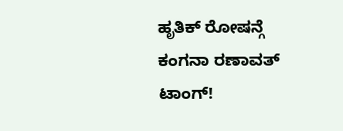ಹೃತಿಕ್ ರೋಷನ್ಗೆ ಕಂಗನಾ ರಣಾವತ್ ಟಾಂಗ್!